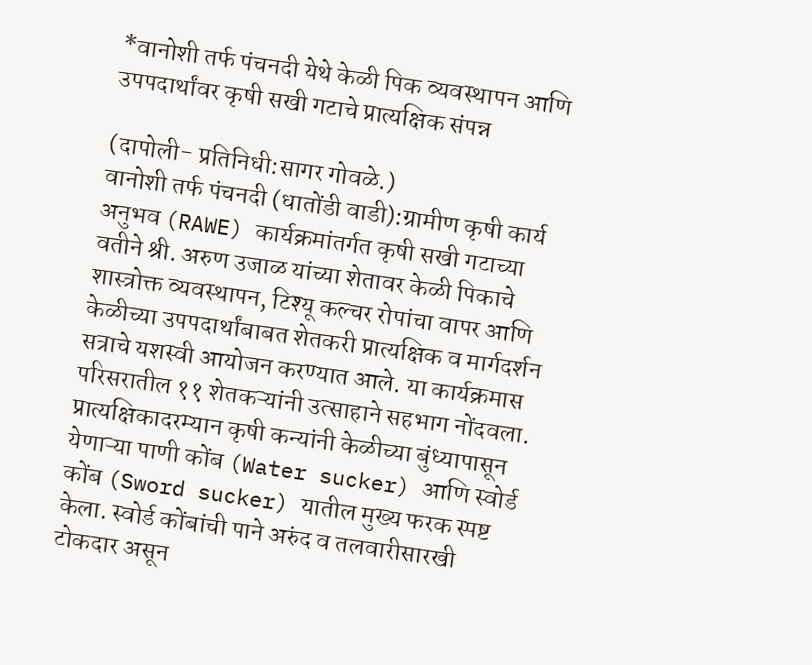*वानोशी तर्फ पंचनदी येथे केळी पिक व्यवस्थापन आणि उपपदार्थांवर कृषी सखी गटाचे प्रात्यक्षिक संपन्न

(दापोली- प्रतिनिधी:सागर गोवळे.)
वानोशी तर्फ पंचनदी (धातोंडी वाडी):ग्रामीण कृषी कार्य अनुभव (RAWE) कार्यक्रमांतर्गत कृषी सखी गटाच्या वतीने श्री. अरुण उजाळ यांच्या शेतावर केळी पिकाचे शास्त्रोक्त व्यवस्थापन, टिश्यू कल्चर रोपांचा वापर आणि केळीच्या उपपदार्थांबाबत शेतकरी प्रात्यक्षिक व मार्गदर्शन सत्राचे यशस्वी आयोजन करण्यात आले. या कार्यक्रमास परिसरातील ११ शेतकऱ्यांनी उत्साहाने सहभाग नोंदवला.
प्रात्यक्षिकादरम्यान कृषी कन्यांनी केळीच्या बुंध्यापासून येणाऱ्या पाणी कोंब (Water sucker) आणि स्वोर्ड कोंब (Sword sucker) यातील मुख्य फरक स्पष्ट केला. स्वोर्ड कोंबांची पाने अरुंद व तलवारीसारखी टोकदार असून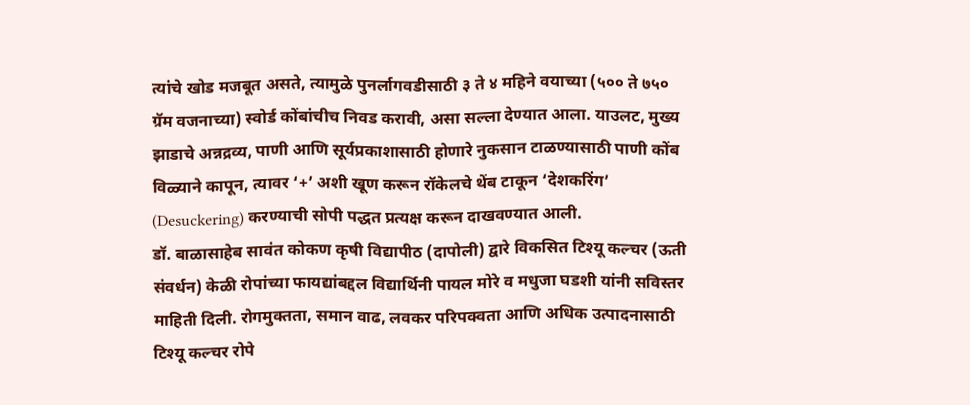त्यांचे खोड मजबूत असते, त्यामुळे पुनर्लागवडीसाठी ३ ते ४ महिने वयाच्या (५०० ते ७५० ग्रॅम वजनाच्या) स्वोर्ड कोंबांचीच निवड करावी, असा सल्ला देण्यात आला. याउलट, मुख्य झाडाचे अन्नद्रव्य, पाणी आणि सूर्यप्रकाशासाठी होणारे नुकसान टाळण्यासाठी पाणी कोंब विळ्याने कापून, त्यावर ‘+’ अशी खूण करून रॉकेलचे थेंब टाकून ‘देशकरिंग’ (Desuckering) करण्याची सोपी पद्धत प्रत्यक्ष करून दाखवण्यात आली.
डॉ. बाळासाहेब सावंत कोकण कृषी विद्यापीठ (दापोली) द्वारे विकसित टिश्यू कल्चर (ऊती संवर्धन) केळी रोपांच्या फायद्यांबद्दल विद्यार्थिनी पायल मोरे व मधुजा घडशी यांनी सविस्तर माहिती दिली. रोगमुक्तता, समान वाढ, लवकर परिपक्वता आणि अधिक उत्पादनासाठी टिश्यू कल्चर रोपे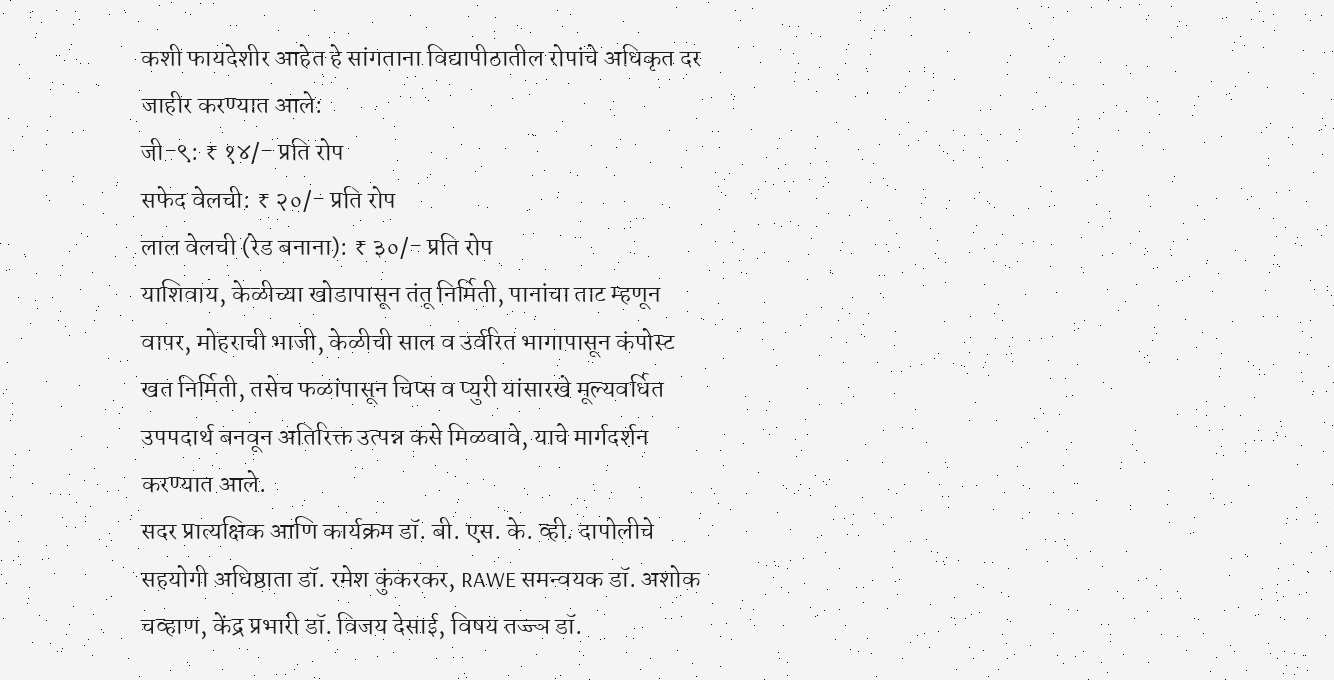कशी फायदेशीर आहेत हे सांगताना विद्यापीठातील रोपांचे अधिकृत दर जाहीर करण्यात आले:
जी-९: ₹ १४/- प्रति रोप
सफेद वेलची: ₹ २०/- प्रति रोप
लाल वेलची (रेड बनाना): ₹ ३०/- प्रति रोप
याशिवाय, केळीच्या खोडापासून तंतू निर्मिती, पानांचा ताट म्हणून वापर, मोहराची भाजी, केळीची साल व उर्वरित भागापासून कंपोस्ट खत निर्मिती, तसेच फळांपासून चिप्स व प्युरी यांसारखे मूल्यवर्धित उपपदार्थ बनवून अतिरिक्त उत्पन्न कसे मिळवावे, याचे मार्गदर्शन करण्यात आले.
सदर प्रात्यक्षिक आणि कार्यक्रम डॉ. बी. एस. के. व्ही. दापोलीचे सहयोगी अधिष्ठाता डॉ. रमेश कुंकरकर, RAWE समन्वयक डॉ. अशोक चव्हाण, केंद्र प्रभारी डॉ. विजय देसाई, विषय तज्ज्ञ डॉ.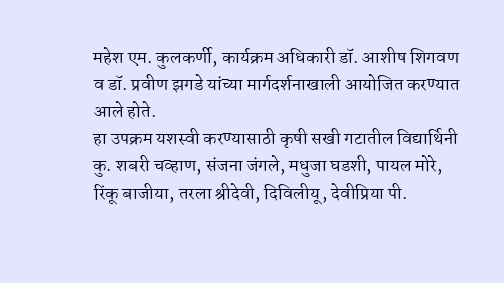महेश एम. कुलकर्णी, कार्यक्रम अधिकारी डॉ. आशीष शिगवण व डॉ. प्रवीण झगडे यांच्या मार्गदर्शनाखाली आयोजित करण्यात आले होते.
हा उपक्रम यशस्वी करण्यासाठी कृषी सखी गटातील विद्यार्थिनी कु. शबरी चव्हाण, संजना जंगले, मधुजा घडशी, पायल मोरे, रिंकू बाजीया, तरला श्रीदेवी, दिविलीयू, देवीप्रिया पी.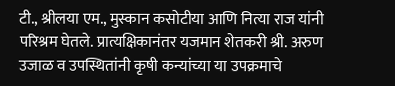टी., श्रीलया एम., मुस्कान कसोटीया आणि नित्या राज यांनी परिश्रम घेतले. प्रात्यक्षिकानंतर यजमान शेतकरी श्री. अरुण उजाळ व उपस्थितांनी कृषी कन्यांच्या या उपक्रमाचे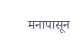मनापासून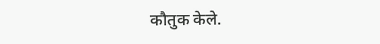कौतुक केले.